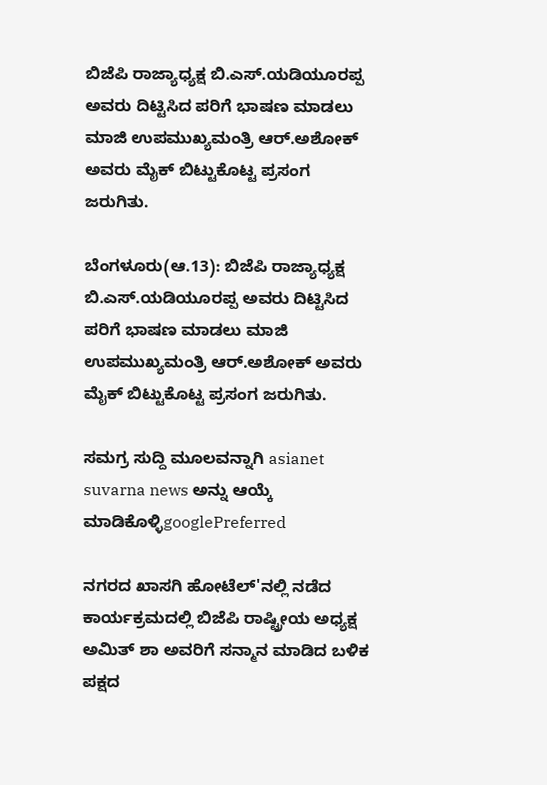ಬಿಜೆಪಿ ರಾಜ್ಯಾಧ್ಯಕ್ಷ ಬಿ.ಎಸ್.ಯಡಿಯೂರಪ್ಪ ಅವರು ದಿಟ್ಟಿಸಿದ ಪರಿಗೆ ಭಾಷಣ ಮಾಡಲು ಮಾಜಿ ಉಪಮುಖ್ಯಮಂತ್ರಿ ಆರ್.ಅಶೋಕ್ ಅವರು ಮೈಕ್ ಬಿಟ್ಟುಕೊಟ್ಟ ಪ್ರಸಂಗ ಜರುಗಿತು.

ಬೆಂಗಳೂರು(ಆ.13): ಬಿಜೆಪಿ ರಾಜ್ಯಾಧ್ಯಕ್ಷ ಬಿ.ಎಸ್.ಯಡಿಯೂರಪ್ಪ ಅವರು ದಿಟ್ಟಿಸಿದ ಪರಿಗೆ ಭಾಷಣ ಮಾಡಲು ಮಾಜಿ ಉಪಮುಖ್ಯಮಂತ್ರಿ ಆರ್.ಅಶೋಕ್ ಅವರು ಮೈಕ್ ಬಿಟ್ಟುಕೊಟ್ಟ ಪ್ರಸಂಗ ಜರುಗಿತು.

ಸಮಗ್ರ ಸುದ್ದಿ ಮೂಲವನ್ನಾಗಿ asianet suvarna news ಅನ್ನು ಆಯ್ಕೆ ಮಾಡಿಕೊಳ್ಳಿgooglePreferred

ನಗರದ ಖಾಸಗಿ ಹೋಟೆಲ್‌'ನಲ್ಲಿ ನಡೆದ ಕಾರ್ಯಕ್ರಮದಲ್ಲಿ ಬಿಜೆಪಿ ರಾಷ್ಟ್ರೀಯ ಅಧ್ಯಕ್ಷ ಅಮಿತ್ ಶಾ ಅವರಿಗೆ ಸನ್ಮಾನ ಮಾಡಿದ ಬಳಿಕ ಪಕ್ಷದ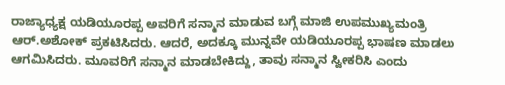ರಾಜ್ಯಾಧ್ಯಕ್ಷ ಯಡಿಯೂರಪ್ಪ ಅವರಿಗೆ ಸನ್ಮಾನ ಮಾಡುವ ಬಗ್ಗೆ ಮಾಜಿ ಉಪಮುಖ್ಯಮಂತ್ರಿ ಆರ್.ಅಶೋಕ್ ಪ್ರಕಟಿಸಿದರು. ಆದರೆ, ಅದಕ್ಕೂ ಮುನ್ನವೇ ಯಡಿಯೂರಪ್ಪ ಭಾಷಣ ಮಾಡಲು ಆಗಮಿಸಿದರು. ಮೂವರಿಗೆ ಸನ್ಮಾನ ಮಾಡಬೇಕಿದ್ದು, ತಾವು ಸನ್ಮಾನ ಸ್ವೀಕರಿಸಿ ಎಂದು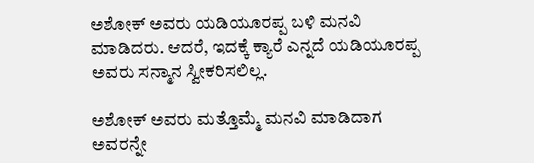ಅಶೋಕ್ ಅವರು ಯಡಿಯೂರಪ್ಪ ಬಳಿ ಮನವಿ ಮಾಡಿದರು. ಆದರೆ, ಇದಕ್ಕೆ ಕ್ಯಾರೆ ಎನ್ನದೆ ಯಡಿಯೂರಪ್ಪ ಅವರು ಸನ್ಮಾನ ಸ್ವೀಕರಿಸಲಿಲ್ಲ.

ಅಶೋಕ್ ಅವರು ಮತ್ತೊಮ್ಮೆ ಮನವಿ ಮಾಡಿದಾಗ ಅವರನ್ನೇ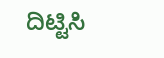ದಿಟ್ಟಿಸಿ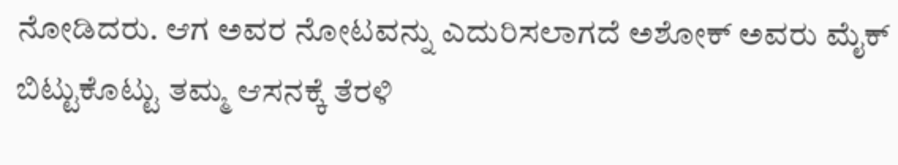ನೋಡಿದರು. ಆಗ ಅವರ ನೋಟವನ್ನು ಎದುರಿಸಲಾಗದೆ ಅಶೋಕ್ ಅವರು ಮೈಕ್ ಬಿಟ್ಟುಕೊಟ್ಟು ತಮ್ಮ ಆಸನಕ್ಕೆ ತೆರಳಿ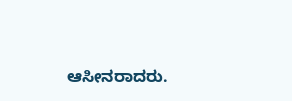ಆಸೀನರಾದರು.